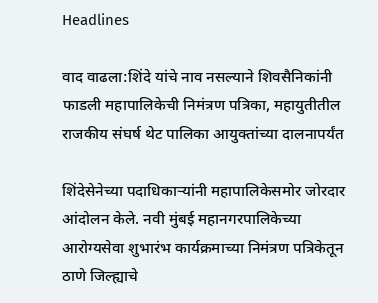Headlines

वाद वाढला:शिंदे यांचे नाव नसल्याने शिवसैनिकांनी फाडली महापालिकेची निमंत्रण पत्रिका, महायुतीतील राजकीय संघर्ष थेट पालिका आयुक्तांच्या दालनापर्यंत

शिंदेसेनेच्या पदाधिकाऱ्यांनी महापालिकेसमोर जोरदार आंदोलन केले. नवी मुंबई महानगरपालिकेच्या आरोग्यसेवा शुभारंभ कार्यक्रमाच्या निमंत्रण पत्रिकेतून ठाणे जिल्ह्याचे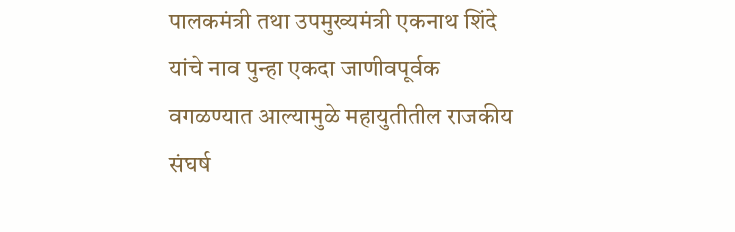पालकमंत्री तथा उपमुख्यमंत्री एकनाथ शिंदे यांचे नाव पुन्हा एकदा जाणीवपूर्वक वगळण्यात आल्यामुळे महायुतीतील राजकीय संघर्ष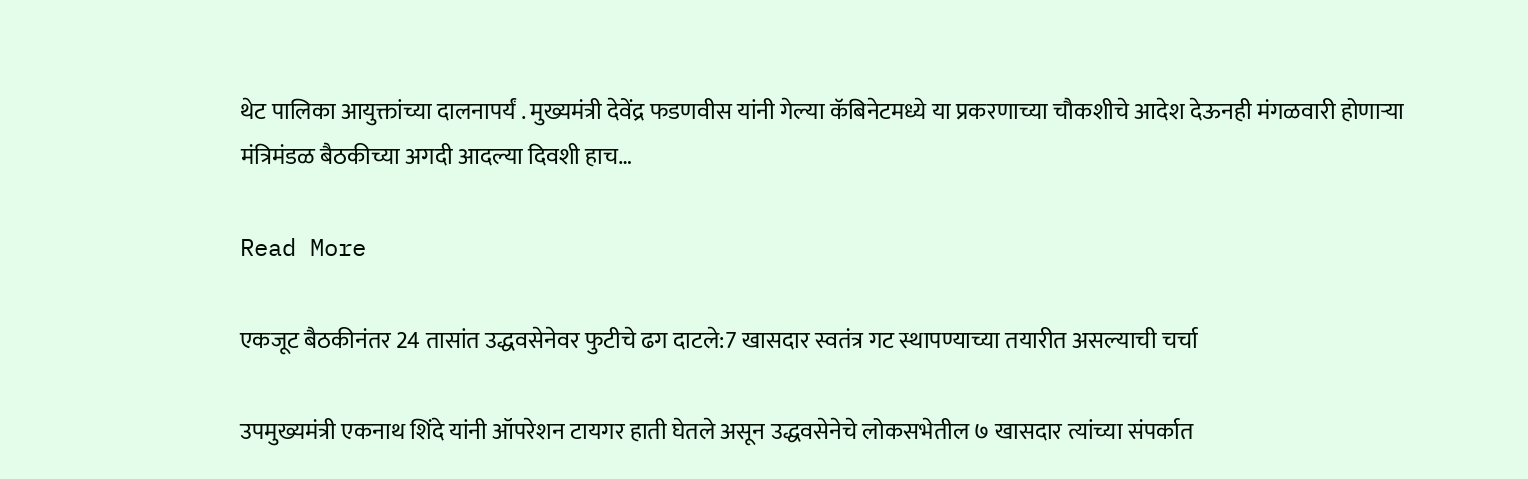थेट पालिका आयुक्तांच्या दालनापर्यं . मुख्यमंत्री देवेंद्र फडणवीस यांनी गेल्या कॅबिनेटमध्ये या प्रकरणाच्या चौकशीचे आदेश देऊनही मंगळवारी होणाऱ्या मंत्रिमंडळ बैठकीच्या अगदी आदल्या दिवशी हाच…

Read More

एकजूट बैठकीनंतर 24 तासांत उद्धवसेनेवर फुटीचे ढग दाटले:7 खासदार स्वतंत्र गट स्थापण्याच्या तयारीत असल्याची चर्चा

उपमुख्यमंत्री एकनाथ शिंदे यांनी ऑपरेशन टायगर हाती घेतले असून उद्धवसेनेचे लोकसभेतील ७ खासदार त्यांच्या संपर्कात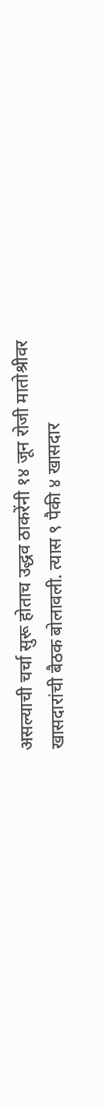असल्याची चर्चा सुरू होताच उद्धव ठाकरेंनी १४ जून रोजी मातोश्रीवर खासदारांची बैठक बोलावली. त्यास ९ पैकी ४ खासदार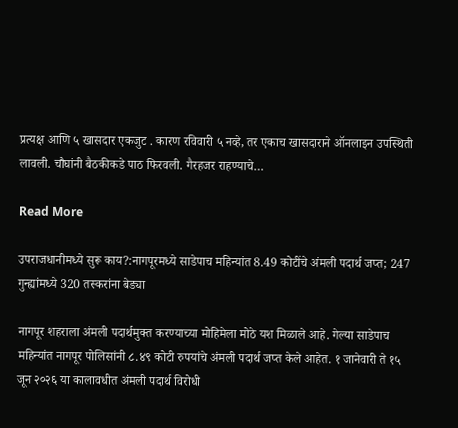प्रत्यक्ष आणि ५ खासदार एकजुट . कारण रविवारी ५ नव्हे, तर एकाच खासदाराने ऑनलाइन उपस्थिती लावली. चौघांनी बैठकीकडे पाठ फिरवली. गैरहजर राहण्याचे…

Read More

उपराजधानीमध्ये सुरू काय?:नागपूरमध्ये साडेपाच महिन्यांत 8.49 कोटींचे अंमली पदार्थ जप्त; 247 गुन्ह्यांमध्ये 320 तस्करांना बेड्या

नागपूर शहराला अंमली पदार्थमुक्त करण्याच्या मोहिमेला मोठे यश मिळाले आहे. गेल्या साडेपाच महिन्यांत नागपूर पोलिसांनी ८.४९ कोटी रुपयांचे अंमली पदार्थ जप्त केले आहेत. १ जानेवारी ते १५ जून २०२६ या कालावधीत अंमली पदार्थ विरोधी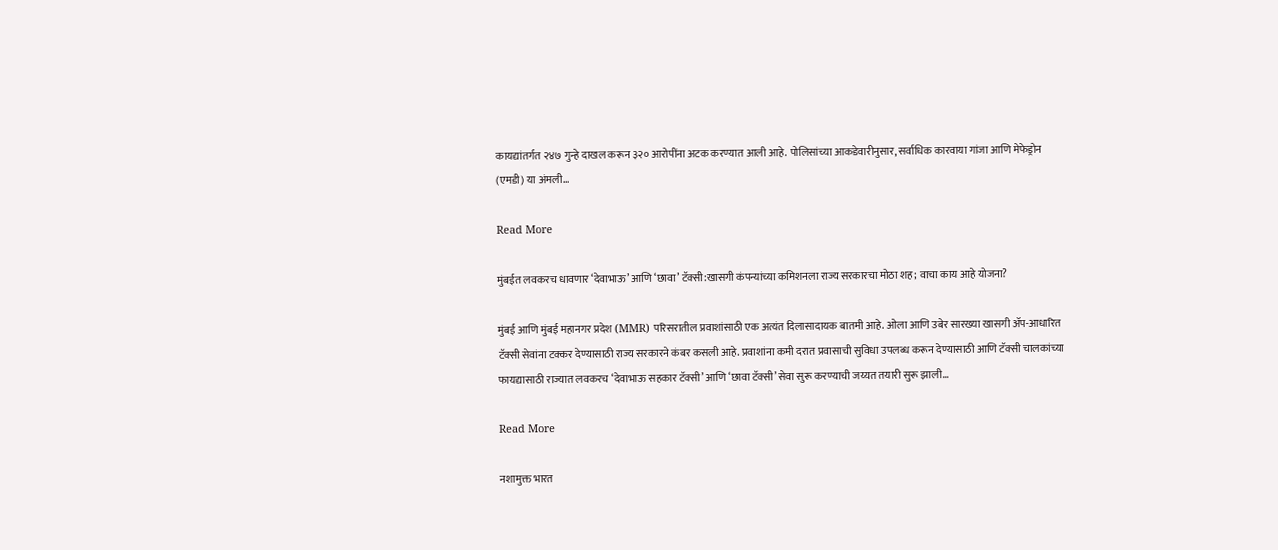कायद्यांतर्गत २४७ गुन्हे दाखल करून ३२० आरोपींना अटक करण्यात आली आहे. पोलिसांच्या आकडेवारीनुसार, सर्वाधिक कारवाया गांजा आणि मेफेड्रोन (एमडी) या अंमली…

Read More

मुंबईत लवकरच धावणार ‘देवाभाऊ’ आणि ‘छावा’ टॅक्सी:खासगी कंपन्यांच्या कमिशनला राज्य सरकारचा मोठा शह; वाचा काय आहे योजना?

मुंबई आणि मुंबई महानगर प्रदेश (MMR) परिसरातील प्रवाशांसाठी एक अत्यंत दिलासादायक बातमी आहे. ओला आणि उबेर सारख्या खासगी ॲप-आधारित टॅक्सी सेवांना टक्कर देण्यासाठी राज्य सरकारने कंबर कसली आहे. प्रवाशांना कमी दरात प्रवासाची सुविधा उपलब्ध करून देण्यासाठी आणि टॅक्सी चालकांच्या फायद्यासाठी राज्यात लवकरच ‘देवाभाऊ सहकार टॅक्सी’ आणि ‘छावा टॅक्सी’ सेवा सुरू करण्याची जय्यत तयारी सुरू झाली…

Read More

नशामुक्त भारत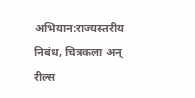अभियान:राज्यस्तरीय निबंध, चित्रकला अन् रील्स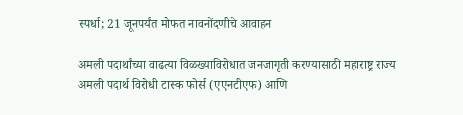स्पर्धा; 21 जूनपर्यंत मोफत नावनोंदणीचे आवाहन

अमली पदार्थांच्या वाढत्या विळख्याविरोधात जनजागृती करण्यासाठी महाराष्ट्र राज्य अमली पदार्थ विरोधी टास्क फोर्स (एएनटीएफ) आणि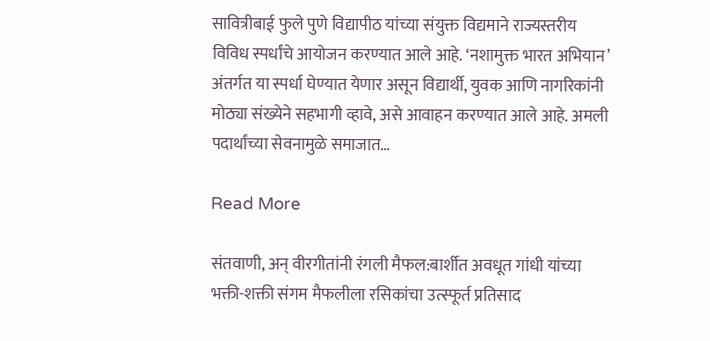सावित्रीबाई फुले पुणे विद्यापीठ यांच्या संयुक्त विद्यमाने राज्यस्तरीय विविध स्पर्धांचे आयोजन करण्यात आले आहे. ‘नशामुक्त भारत अभियान’ अंतर्गत या स्पर्धा घेण्यात येणार असून विद्यार्थी, युवक आणि नागरिकांनी मोठ्या संख्येने सहभागी व्हावे, असे आवाहन करण्यात आले आहे. अमली पदार्थांच्या सेवनामुळे समाजात…

Read More

संतवाणी, अन् वीरगीतांनी रंगली मैफल:बार्शीत अवधूत गांधी यांच्या भक्ती-शक्ती संगम मैफलीला रसिकांचा उत्स्फूर्त प्रतिसाद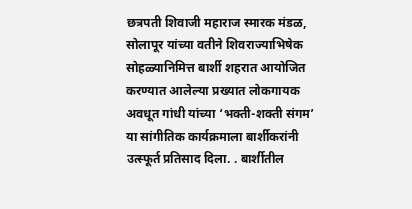छत्रपती शिवाजी महाराज स्मारक मंडळ, सोलापूर यांच्या वतीने शिवराज्याभिषेक सोहळ्यानिमित्त बार्शी शहरात आयोजित करण्यात आलेल्या प्रख्यात लोकगायक अवधूत गांधी यांच्या ‘भक्ती-शक्ती संगम’ या सांगीतिक कार्यक्रमाला बार्शीकरांनी उत्स्फूर्त प्रतिसाद दिला. . बार्शीतील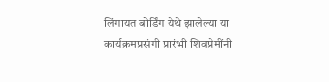लिंगायत बोर्डिंग येथे झालेल्या या कार्यक्रमप्रसंगी प्रारंभी शिवप्रेमींनी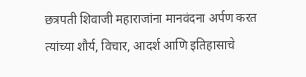छत्रपती शिवाजी महाराजांना मानवंदना अर्पण करत त्यांच्या शौर्य, विचार, आदर्श आणि इतिहासाचे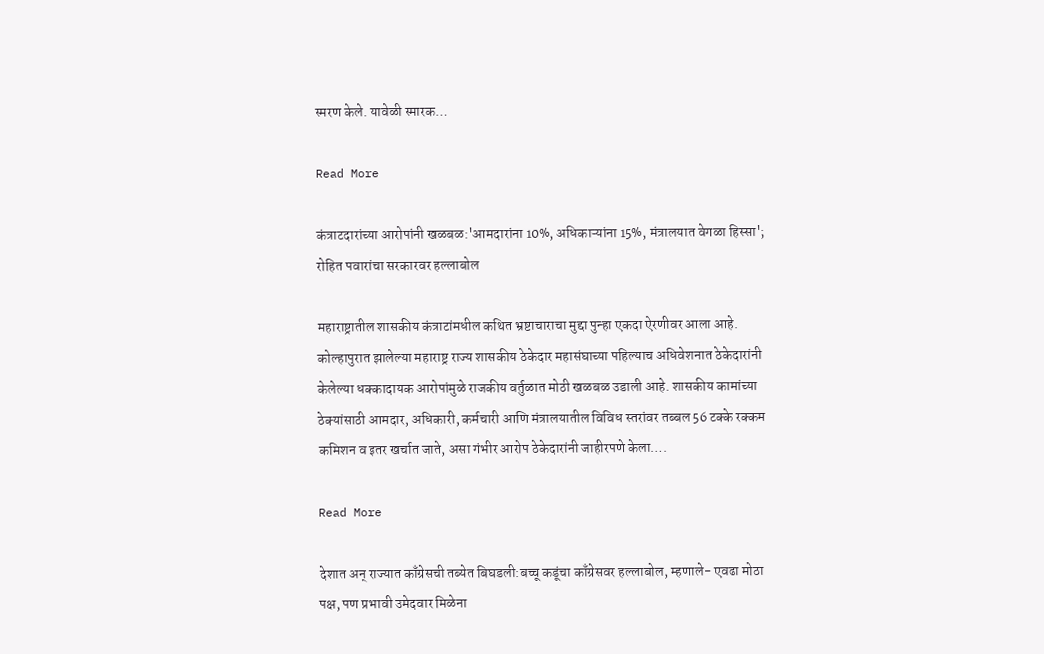स्मरण केले. यावेळी स्मारक…

Read More

कंत्राटदारांच्या आरोपांनी खळबळ:'आमदारांना 10%, अधिकाऱ्यांना 15%, मंत्रालयात वेगळा हिस्सा'; रोहित पवारांचा सरकारवर हल्लाबोल

महाराष्ट्रातील शासकीय कंत्राटांमधील कथित भ्रष्टाचाराचा मुद्दा पुन्हा एकदा ऐरणीवर आला आहे. कोल्हापुरात झालेल्या महाराष्ट्र राज्य शासकीय ठेकेदार महासंघाच्या पहिल्याच अधिवेशनात ठेकेदारांनी केलेल्या धक्कादायक आरोपांमुळे राजकीय वर्तुळात मोठी खळबळ उडाली आहे. शासकीय कामांच्या ठेक्यांसाठी आमदार, अधिकारी, कर्मचारी आणि मंत्रालयातील विविध स्तरांवर तब्बल 56 टक्के रक्कम कमिशन व इतर खर्चात जाते, असा गंभीर आरोप ठेकेदारांनी जाहीरपणे केला….

Read More

देशात अन् राज्यात काँग्रेसची तब्येत बिघडली:बच्चू कडूंचा काँग्रेसवर हल्लाबोल, म्हणाले- एवढा मोठा पक्ष, पण प्रभावी उमेदवार मिळेना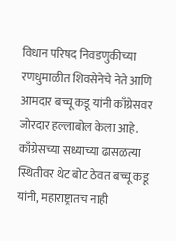विधान परिषद निवडणुकीच्या रणधुमाळीत शिवसेनेचे नेते आणि आमदार बच्चू कडू यांनी काँग्रेसवर जोरदार हल्लाबोल केला आहे. काँग्रेसच्या सध्याच्या ढासळत्या स्थितीवर थेट बोट ठेवत बच्चू कडू यांनी, महाराष्ट्रातच नाही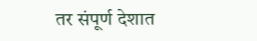तर संपूर्ण देशात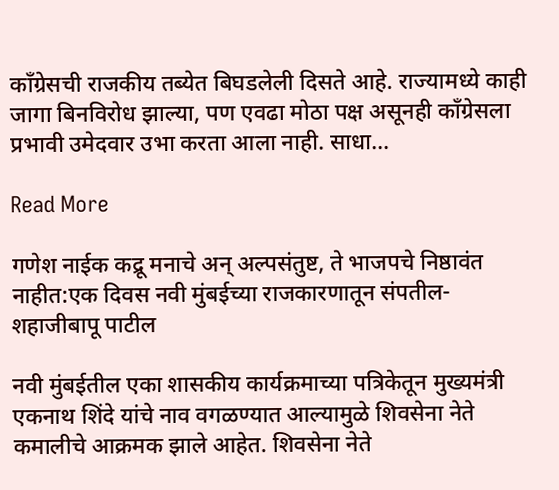काँग्रेसची राजकीय तब्येत बिघडलेली दिसते आहे. राज्यामध्ये काही जागा बिनविरोध झाल्या, पण एवढा मोठा पक्ष असूनही काँग्रेसला प्रभावी उमेदवार उभा करता आला नाही. साधा…

Read More

गणेश नाईक कद्रू मनाचे अन् अल्पसंतुष्ट, ते भाजपचे निष्ठावंत नाहीत:एक दिवस नवी मुंबईच्या राजकारणातून संपतील- शहाजीबापू पाटील

नवी मुंबईतील एका शासकीय कार्यक्रमाच्या पत्रिकेतून मुख्यमंत्री एकनाथ शिंदे यांचे नाव वगळण्यात आल्यामुळे शिवसेना नेते कमालीचे आक्रमक झाले आहेत. शिवसेना नेते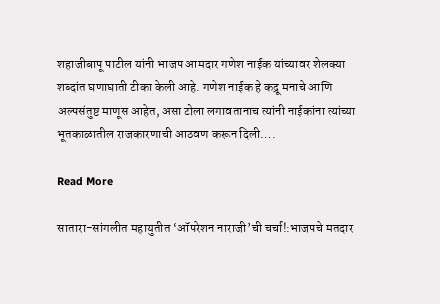शहाजीबापू पाटील यांनी भाजप आमदार गणेश नाईक यांच्यावर शेलक्या शब्दांत घणाघाती टीका केली आहे. गणेश नाईक हे कद्रू मनाचे आणि अल्पसंतुष्ट माणूस आहेत, असा टोला लगावतानाच त्यांनी नाईकांना त्यांच्या भूतकाळातील राजकारणाची आठवण करून दिली….

Read More

सातारा-सांगलीत महायुतीत ‘ऑपरेशन नाराजी’ची चर्चा!:भाजपचे मतदार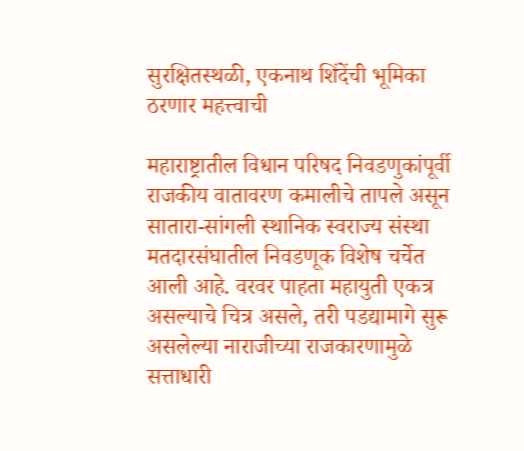सुरक्षितस्थळी, एकनाथ शिंदेंची भूमिका ठरणार महत्त्वाची

महाराष्ट्रातील विधान परिषद निवडणुकांपूर्वी राजकीय वातावरण कमालीचे तापले असून सातारा-सांगली स्थानिक स्वराज्य संस्था मतदारसंघातील निवडणूक विशेष चर्चेत आली आहे. वरवर पाहता महायुती एकत्र असल्याचे चित्र असले, तरी पडद्यामागे सुरू असलेल्या नाराजीच्या राजकारणामुळे सत्ताधारी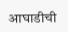आघाडीची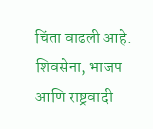चिंता वाढली आहे. शिवसेना, भाजप आणि राष्ट्रवादी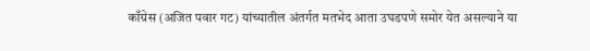काँग्रेस (अजित पवार गट) यांच्यातील अंतर्गत मतभेद आता उघडपणे समोर येत असल्याने या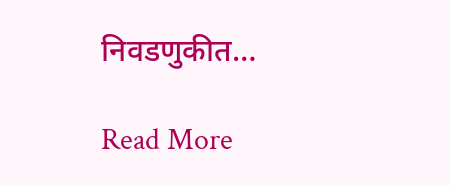निवडणुकीत…

Read More